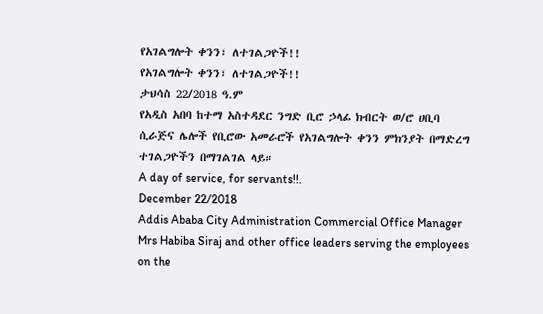የአገልግሎት ቀንን፣ ለተገልጋዮች!!
የአገልግሎት ቀንን፣ ለተገልጋዮች!!
ታህሳስ 22/2018 ዓ.ም
የአዲስ አበባ ከተማ አስተዳደር ንግድ ቢሮ ኃላፊ ክብርት ወ/ሮ ሀቢባ ሲራጅና ሌሎች የቢሮው አመራሮች የአገልግሎት ቀንን ምክንያት በማድረግ ተገልጋዮችን በማገልገል ላይ።
A day of service, for servants!!.
December 22/2018
Addis Ababa City Administration Commercial Office Manager Mrs Habiba Siraj and other office leaders serving the employees on the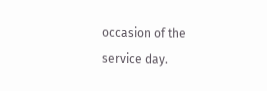occasion of the service day.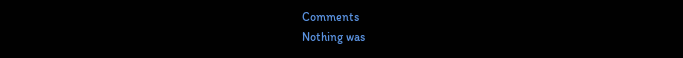Comments
Nothing was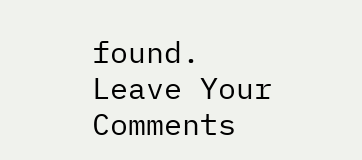found.
Leave Your Comments